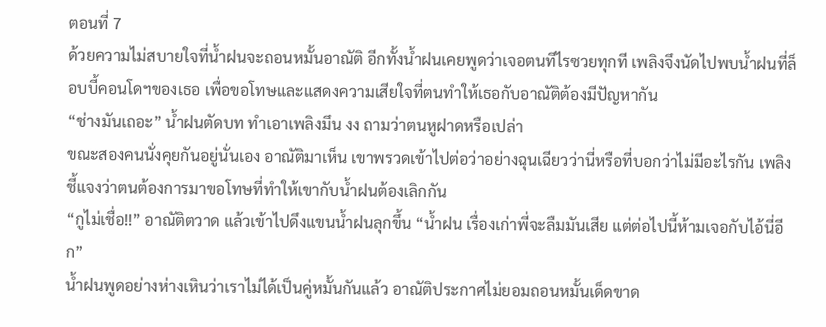ตอนที่ 7
ด้วยความไม่สบายใจที่น้ำฝนจะถอนหมั้นอาณัติ อีกทั้งน้ำฝนเคยพูดว่าเจอตนทีไรซวยทุกที เพลิงจึงนัดไปพบน้ำฝนที่ล็อบบี้คอนโดฯของเธอ เพื่อขอโทษและแสดงความเสียใจที่ตนทำให้เธอกับอาณัติต้องมีปัญหากัน
“ช่างมันเถอะ” น้ำฝนตัดบท ทำเอาเพลิงมึน งง ถามว่าตนหูฝาดหรือเปล่า
ขณะสองคนนั่งคุยกันอยู่นั่นเอง อาณัติมาเห็น เขาพรวดเข้าไปต่อว่าอย่างฉุนเฉียวว่านี่หรือที่บอกว่าไม่มีอะไรกัน เพลิงชี้แจงว่าตนต้องการมาขอโทษที่ทำให้เขากับน้ำฝนต้องเลิกกัน
“กูไม่เชื่อ!!” อาณัติตวาด แล้วเข้าไปดึงแขนน้ำฝนลุกขึ้น “น้ำฝน เรื่องเก่าพี่จะลืมมันเสีย แต่ต่อไปนี้ห้ามเจอกับไอ้นี่อีก”
น้ำฝนพูดอย่างห่างเหินว่าเราไม่ได้เป็นคู่หมั้นกันแล้ว อาณัติประกาศไม่ยอมถอนหมั้นเด็ดขาด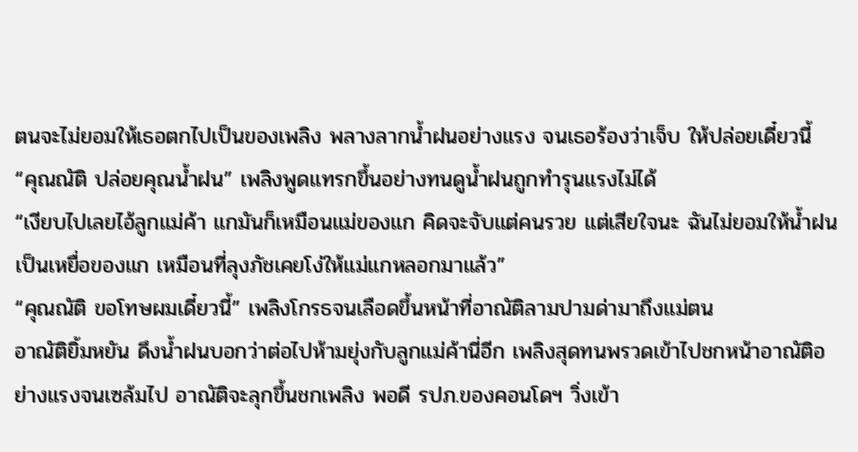ตนจะไม่ยอมให้เธอตกไปเป็นของเพลิง พลางลากน้ำฝนอย่างแรง จนเธอร้องว่าเจ็บ ให้ปล่อยเดี๋ยวนี้
“คุณณัติ ปล่อยคุณน้ำฝน” เพลิงพูดแทรกขึ้นอย่างทนดูน้ำฝนถูกทำรุนแรงไม่ได้
“เงียบไปเลยไอ้ลูกแม่ค้า แกมันก็เหมือนแม่ของแก คิดจะจับแต่คนรวย แต่เสียใจนะ ฉันไม่ยอมให้น้ำฝนเป็นเหยื่อของแก เหมือนที่ลุงภัชเคยโง่ให้แม่แกหลอกมาแล้ว”
“คุณณัติ ขอโทษผมเดี๋ยวนี้” เพลิงโกรธจนเลือดขึ้นหน้าที่อาณัติลามปามด่ามาถึงแม่ตน
อาณัติยิ้มหยัน ดึงน้ำฝนบอกว่าต่อไปห้ามยุ่งกับลูกแม่ค้านี่อีก เพลิงสุดทนพรวดเข้าไปชกหน้าอาณัติอย่างแรงจนเซล้มไป อาณัติจะลุกขึ้นชกเพลิง พอดี รปภ.ของคอนโดฯ วิ่งเข้า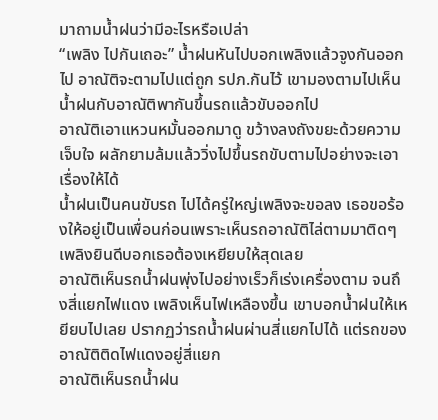มาถามน้ำฝนว่ามีอะไรหรือเปล่า
“เพลิง ไปกันเถอะ” น้ำฝนหันไปบอกเพลิงแล้วจูงกันออกไป อาณัติจะตามไปแต่ถูก รปภ.กันไว้ เขามองตามไปเห็นน้ำฝนกับอาณัติพากันขึ้นรถแล้วขับออกไป
อาณัติเอาแหวนหมั้นออกมาดู ขว้างลงถังขยะด้วยความเจ็บใจ ผลักยามล้มแล้ววิ่งไปขึ้นรถขับตามไปอย่างจะเอาเรื่องให้ได้
น้ำฝนเป็นคนขับรถ ไปได้ครู่ใหญ่เพลิงจะขอลง เธอขอร้องให้อยู่เป็นเพื่อนก่อนเพราะเห็นรถอาณัติไล่ตามมาติดๆ เพลิงยินดีบอกเธอต้องเหยียบให้สุดเลย
อาณัติเห็นรถน้ำฝนพุ่งไปอย่างเร็วก็เร่งเครื่องตาม จนถึงสี่แยกไฟแดง เพลิงเห็นไฟเหลืองขึ้น เขาบอกน้ำฝนให้เหยียบไปเลย ปรากฏว่ารถน้ำฝนผ่านสี่แยกไปได้ แต่รถของอาณัติติดไฟแดงอยู่สี่แยก
อาณัติเห็นรถน้ำฝน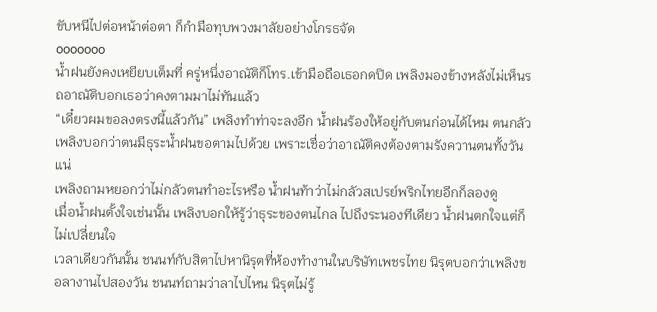ขับหนีไปต่อหน้าต่อตา ก็กำมือทุบพวงมาลัยอย่างโกรธจัด
ooooooo
น้ำฝนยังคงเหยียบเต็มที่ ครู่หนึ่งอาณัติก็โทร.เข้ามือถือเธอกดปิด เพลิงมองข้างหลังไม่เห็นรถอาณัติบอกเธอว่าคงตามมาไม่ทันแล้ว
“เดี๋ยวผมขอลงตรงนี้แล้วกัน” เพลิงทำท่าจะลงอีก น้ำฝนร้องให้อยู่กับตนก่อนได้ไหม ตนกลัว เพลิงบอกว่าตนมีธุระน้ำฝนขอตามไปด้วย เพราะเชื่อว่าอาณัติคงต้องตามรังควานตนทั้งวันแน่
เพลิงถามหยอกว่าไม่กลัวตนทำอะไรหรือ น้ำฝนท้าว่าไม่กลัวสเปรย์พริกไทยอีกก็ลองดู
เมื่อน้ำฝนตั้งใจเช่นนั้น เพลิงบอกให้รู้ว่าธุระของตนไกล ไปถึงระนองทีเดียว น้ำฝนตกใจแต่ก็ไม่เปลี่ยนใจ
เวลาเดียวกันนั้น ชนนท์กับสิตาไปหานิรุตที่ห้องทำงานในบริษัทเพชรไทย นิรุตบอกว่าเพลิงขอลางานไปสองวัน ชนนท์ถามว่าลาไปไหน นิรุตไม่รู้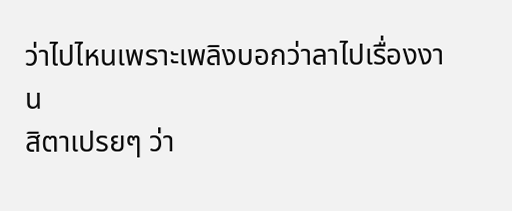ว่าไปไหนเพราะเพลิงบอกว่าลาไปเรื่องงาน
สิตาเปรยๆ ว่า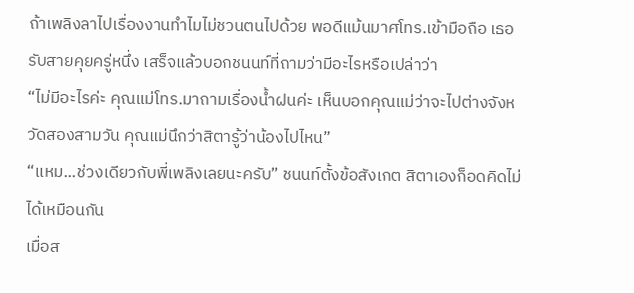ถ้าเพลิงลาไปเรื่องงานทำไมไม่ชวนตนไปด้วย พอดีแม้นมาศโทร.เข้ามือถือ เธอรับสายคุยครู่หนึ่ง เสร็จแล้วบอกชนนท์ที่ถามว่ามีอะไรหรือเปล่าว่า
“ไม่มีอะไรค่ะ คุณแม่โทร.มาถามเรื่องน้ำฝนค่ะ เห็นบอกคุณแม่ว่าจะไปต่างจังหวัดสองสามวัน คุณแม่นึกว่าสิตารู้ว่าน้องไปไหน”
“แหม...ช่วงเดียวกับพี่เพลิงเลยนะครับ” ชนนท์ตั้งข้อสังเกต สิตาเองก็อดคิดไม่ได้เหมือนกัน
เมื่อส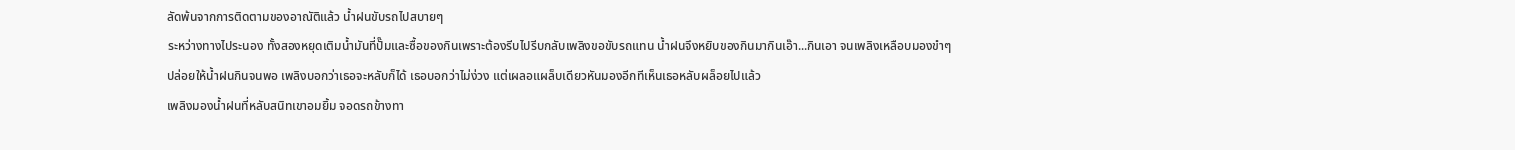ลัดพ้นจากการติดตามของอาณัติแล้ว น้ำฝนขับรถไปสบายๆ
ระหว่างทางไประนอง ทั้งสองหยุดเติมน้ำมันที่ปั๊มและซื้อของกินเพราะต้องรีบไปรีบกลับเพลิงขอขับรถแทน น้ำฝนจึงหยิบของกินมากินเอ๊า...กินเอา จนเพลิงเหลือบมองขำๆ
ปล่อยให้น้ำฝนกินจนพอ เพลิงบอกว่าเธอจะหลับก็ได้ เธอบอกว่าไม่ง่วง แต่เผลอแผล็บเดียวหันมองอีกทีเห็นเธอหลับผล็อยไปแล้ว
เพลิงมองน้ำฝนที่หลับสนิทเขาอมยิ้ม จอดรถข้างทา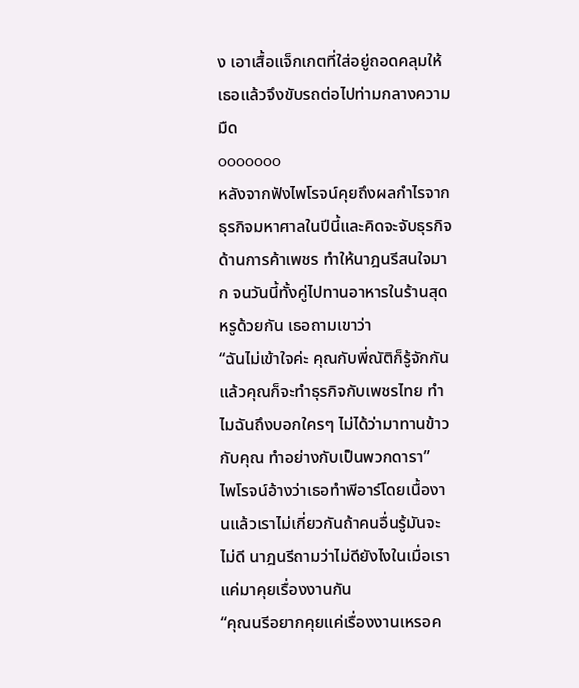ง เอาเสื้อแจ็กเกตที่ใส่อยู่ถอดคลุมให้เธอแล้วจึงขับรถต่อไปท่ามกลางความมืด
ooooooo
หลังจากฟังไพโรจน์คุยถึงผลกำไรจากธุรกิจมหาศาลในปีนี้และคิดจะจับธุรกิจด้านการค้าเพชร ทำให้นาฎนรีสนใจมาก จนวันนี้ทั้งคู่ไปทานอาหารในร้านสุดหรูด้วยกัน เธอถามเขาว่า
“ฉันไม่เข้าใจค่ะ คุณกับพี่ณัติก็รู้จักกัน แล้วคุณก็จะทำธุรกิจกับเพชรไทย ทำไมฉันถึงบอกใครๆ ไม่ได้ว่ามาทานข้าวกับคุณ ทำอย่างกับเป็นพวกดารา”
ไพโรจน์อ้างว่าเธอทำพีอาร์โดยเนื้องานแล้วเราไม่เกี่ยวกันถ้าคนอื่นรู้มันจะไม่ดี นาฎนรีถามว่าไม่ดียังไงในเมื่อเราแค่มาคุยเรื่องงานกัน
“คุณนรีอยากคุยแค่เรื่องงานเหรอค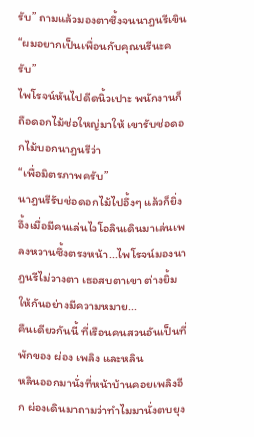รับ” ถามแล้วมองตาซึ้งจนนาฎนรีเขิน “ผมอยากเป็นเพื่อนกับคุณนรีนะครับ”
ไพโรจน์หันไปดีดนิ้วเปาะ พนักงานก็ถือดอกไม้ช่อใหญ่มาให้ เขารับช่อดอกไม้บอกนาฎนรีว่า
“เพื่อมิตรภาพครับ”
นาฎนรีรับช่อดอกไม้ไปอึ้งๆ แล้วก็ยิ่งอึ้งเมื่อมีคนเล่นไวโอลินเดินมาเล่นเพลงหวานซึ้งตรงหน้า...ไพโรจน์มองนาฎนรีไม่วางตา เธอสบตาเขา ต่างยิ้มให้กันอย่างมีความหมาย...
คืนเดียวกันนี้ ที่เรือนคนสวนอันเป็นที่พักของ ผ่อง เพลิง และหลิน
หลินออกมานั่งที่หน้าบ้านคอยเพลิงอีก ผ่องเดินมาถามว่าทำไมมานั่งตบยุง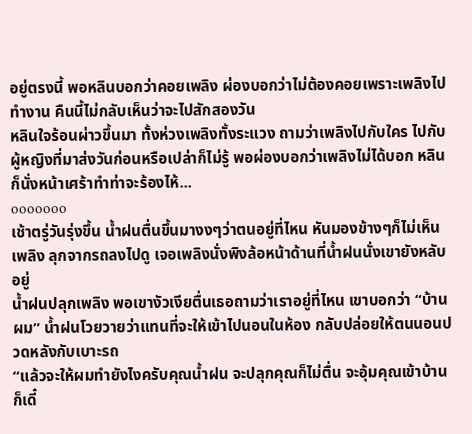อยู่ตรงนี้ พอหลินบอกว่าคอยเพลิง ผ่องบอกว่าไม่ต้องคอยเพราะเพลิงไปทำงาน คืนนี้ไม่กลับเห็นว่าจะไปสักสองวัน
หลินใจร้อนผ่าวขึ้นมา ทั้งห่วงเพลิงทั้งระแวง ถามว่าเพลิงไปกับใคร ไปกับผู้หญิงที่มาส่งวันก่อนหรือเปล่าก็ไม่รู้ พอผ่องบอกว่าเพลิงไม่ได้บอก หลินก็นั่งหน้าเศร้าทำท่าจะร้องไห้...
ooooooo
เช้าตรู่วันรุ่งขึ้น น้ำฝนตื่นขึ้นมางงๆว่าตนอยู่ที่ไหน หันมองข้างๆก็ไม่เห็นเพลิง ลุกจากรถลงไปดู เจอเพลิงนั่งพิงล้อหน้าด้านที่น้ำฝนนั่งเขายังหลับอยู่
น้ำฝนปลุกเพลิง พอเขางัวเงียตื่นเธอถามว่าเราอยู่ที่ไหน เขาบอกว่า “บ้านผม” น้ำฝนโวยวายว่าแทนที่จะให้เข้าไปนอนในห้อง กลับปล่อยให้ตนนอนปวดหลังกับเบาะรถ
“แล้วจะให้ผมทำยังไงครับคุณน้ำฝน จะปลุกคุณก็ไม่ตื่น จะอุ้มคุณเข้าบ้านก็เดี๋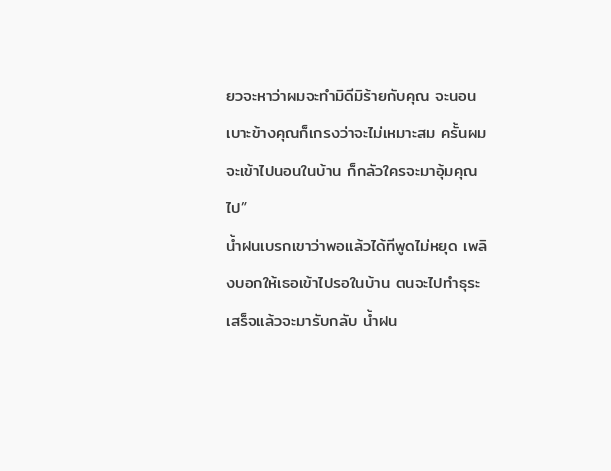ยวจะหาว่าผมจะทำมิดีมิร้ายกับคุณ จะนอนเบาะข้างคุณก็เกรงว่าจะไม่เหมาะสม ครั้นผมจะเข้าไปนอนในบ้าน ก็กลัวใครจะมาอุ้มคุณไป”
น้ำฝนเบรกเขาว่าพอแล้วได้ทีพูดไม่หยุด เพลิงบอกให้เธอเข้าไปรอในบ้าน ตนจะไปทำธุระเสร็จแล้วจะมารับกลับ น้ำฝน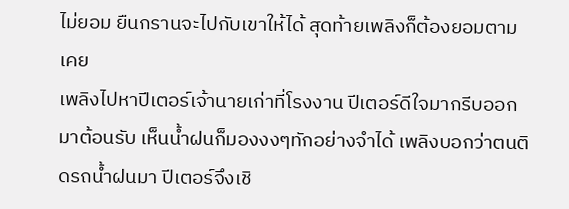ไม่ยอม ยืนกรานจะไปกับเขาให้ได้ สุดท้ายเพลิงก็ต้องยอมตามเคย
เพลิงไปหาปีเตอร์เจ้านายเก่าที่โรงงาน ปีเตอร์ดีใจมากรีบออกมาต้อนรับ เห็นน้ำฝนก็มองงงๆทักอย่างจำได้ เพลิงบอกว่าตนติดรถน้ำฝนมา ปีเตอร์จึงเชิ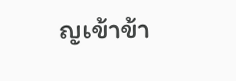ญเข้าข้า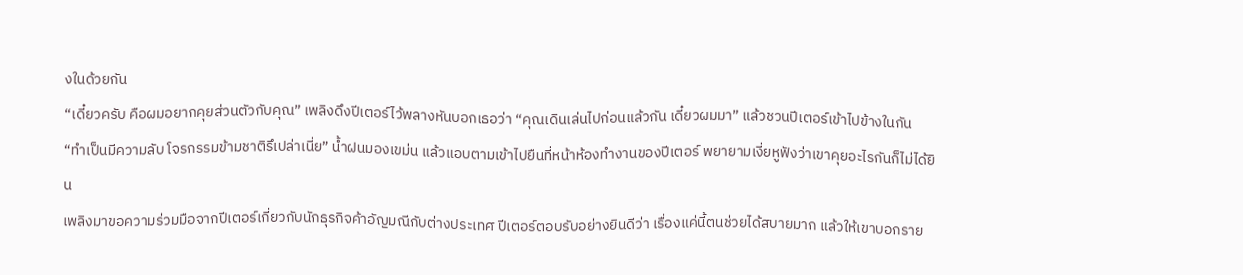งในด้วยกัน
“เดี๋ยวครับ คือผมอยากคุยส่วนตัวกับคุณ” เพลิงดึงปีเตอร์ไว้พลางหันบอกเธอว่า “คุณเดินเล่นไปก่อนแล้วกัน เดี๋ยวผมมา” แล้วชวนปีเตอร์เข้าไปข้างในกัน
“ทำเป็นมีความลับ โจรกรรมข้ามชาติรึเปล่าเนี่ย” น้ำฝนมองเขม่น แล้วแอบตามเข้าไปยืนที่หน้าห้องทำงานของปีเตอร์ พยายามเงี่ยหูฟังว่าเขาคุยอะไรกันก็ไม่ได้ยิน
เพลิงมาขอความร่วมมือจากปีเตอร์เกี่ยวกับนักธุรกิจค้าอัญมณีกับต่างประเทศ ปีเตอร์ตอบรับอย่างยินดีว่า เรื่องแค่นี้ตนช่วยได้สบายมาก แล้วให้เขาบอกราย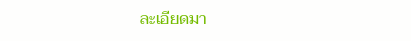ละเอียดมา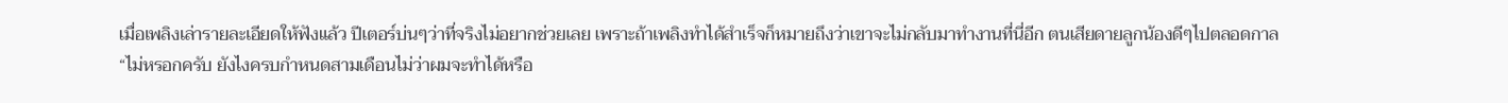เมื่อเพลิงเล่ารายละเอียดให้ฟังแล้ว ปีเตอร์บ่นๆว่าที่จริงไม่อยากช่วยเลย เพราะถ้าเพลิงทำได้สำเร็จก็หมายถึงว่าเขาจะไม่กลับมาทำงานที่นี่อีก ตนเสียดายลูกน้องดีๆไปตลอดกาล
“ไม่หรอกครับ ยังไงครบกำหนดสามเดือนไม่ว่าผมจะทำได้หรือ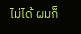ไม่ได้ ผมก็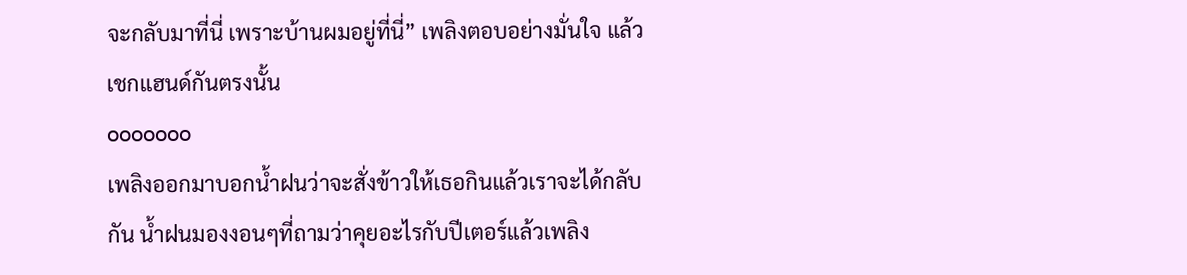จะกลับมาที่นี่ เพราะบ้านผมอยู่ที่นี่” เพลิงตอบอย่างมั่นใจ แล้วเชกแฮนด์กันตรงนั้น
ooooooo
เพลิงออกมาบอกน้ำฝนว่าจะสั่งข้าวให้เธอกินแล้วเราจะได้กลับกัน น้ำฝนมองงอนๆที่ถามว่าคุยอะไรกับปีเตอร์แล้วเพลิง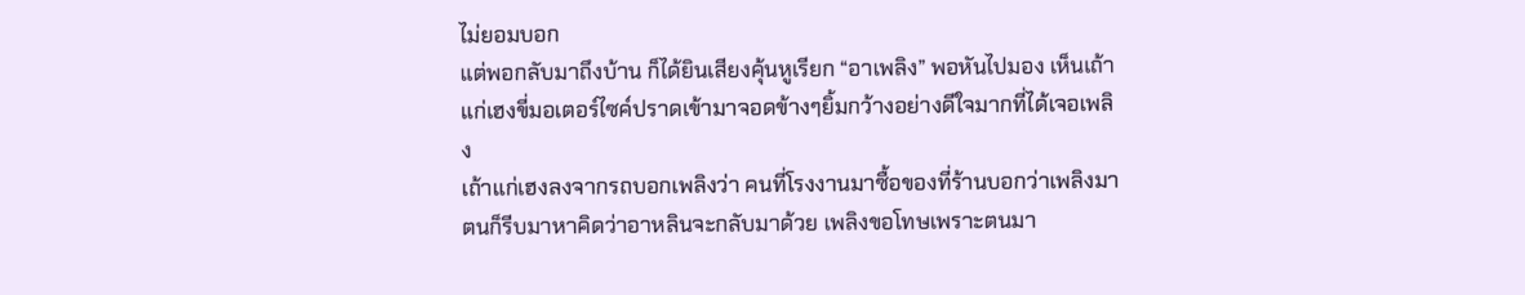ไม่ยอมบอก
แต่พอกลับมาถึงบ้าน ก็ได้ยินเสียงคุ้นหูเรียก “อาเพลิง” พอหันไปมอง เห็นเถ้าแก่เฮงขี่มอเตอร์ไซค์ปราดเข้ามาจอดข้างๆยิ้มกว้างอย่างดีใจมากที่ได้เจอเพลิง
เถ้าแก่เฮงลงจากรถบอกเพลิงว่า คนที่โรงงานมาซื้อของที่ร้านบอกว่าเพลิงมาตนก็รีบมาหาคิดว่าอาหลินจะกลับมาด้วย เพลิงขอโทษเพราะตนมา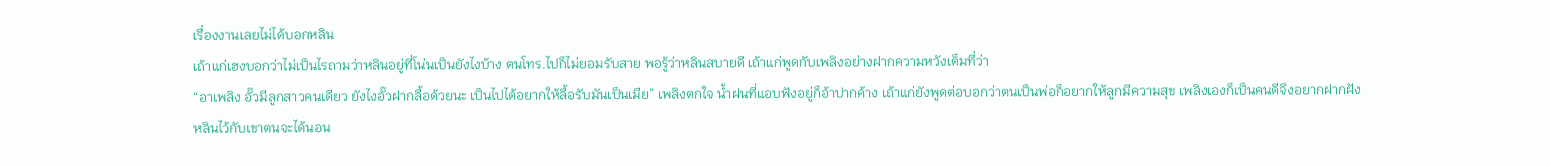เรื่องงานเลยไม่ได้บอกหลิน
เถ้าแก่เฮงบอกว่าไม่เป็นไรถามว่าหลินอยู่ที่โน่นเป็นยังไงบ้าง ตนโทร.ไปก็ไม่ยอมรับสาย พอรู้ว่าหลินสบายดี เถ้าแก่พูดกับเพลิงอย่างฝากความหวังเต็มที่ว่า
“อาเพลิง อั๊วมีลูกสาวคนเดียว ยังไงอั๊วฝากลื้อด้วยนะ เป็นไปได้อยากให้ลื้อรับมันเป็นเมีย” เพลิงตกใจ น้ำฝนที่แอบฟังอยู่ก็อ้าปากค้าง เถ้าแก่ยังพูดต่อบอกว่าตนเป็นพ่อก็อยากให้ลูกมีความสุข เพลิงเองก็เป็นคนดีจึงอยากฝากฝังหลินไว้กับเขาตนจะได้นอน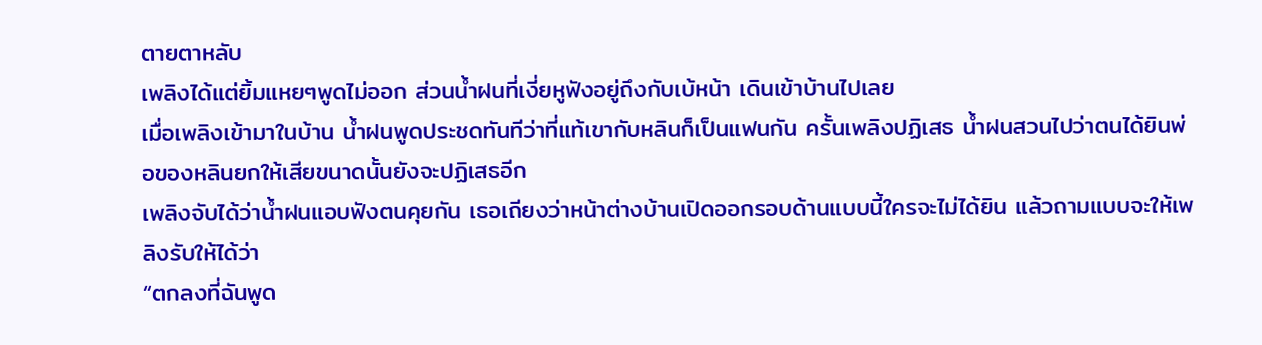ตายตาหลับ
เพลิงได้แต่ยิ้มแหยๆพูดไม่ออก ส่วนน้ำฝนที่เงี่ยหูฟังอยู่ถึงกับเบ้หน้า เดินเข้าบ้านไปเลย
เมื่อเพลิงเข้ามาในบ้าน น้ำฝนพูดประชดทันทีว่าที่แท้เขากับหลินก็เป็นแฟนกัน ครั้นเพลิงปฏิเสธ น้ำฝนสวนไปว่าตนได้ยินพ่อของหลินยกให้เสียขนาดนั้นยังจะปฏิเสธอีก
เพลิงจับได้ว่าน้ำฝนแอบฟังตนคุยกัน เธอเถียงว่าหน้าต่างบ้านเปิดออกรอบด้านแบบนี้ใครจะไม่ได้ยิน แล้วถามแบบจะให้เพลิงรับให้ได้ว่า
“ตกลงที่ฉันพูด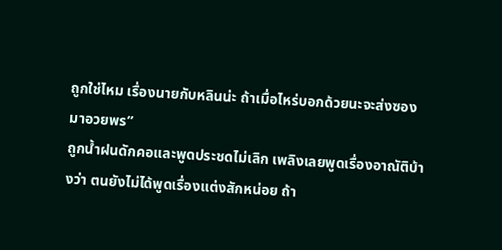ถูกใช่ไหม เรื่องนายกับหลินน่ะ ถ้าเมื่อไหร่บอกด้วยนะจะส่งซองมาอวยพร”
ถูกน้ำฝนดักคอและพูดประชดไม่เลิก เพลิงเลยพูดเรื่องอาณัติบ้างว่า ตนยังไม่ได้พูดเรื่องแต่งสักหน่อย ถ้า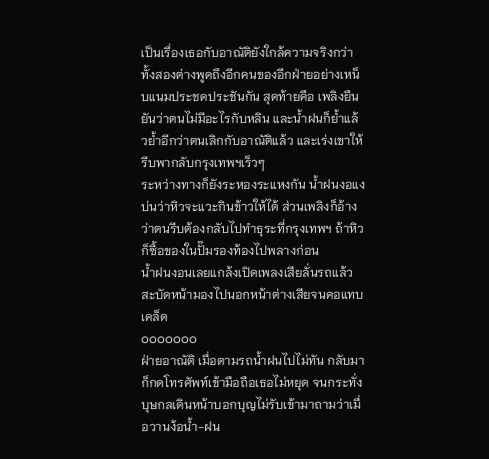เป็นเรื่องเธอกับอาณัติยังใกล้ความจริงกว่า
ทั้งสองต่างพูดถึงอีกคนของอีกฝ่ายอย่างเหน็บแนมประชดประชันกัน สุดท้ายคือ เพลิงยืนยันว่าตนไม่มีอะไรกับหลิน และน้ำฝนก็ย้ำแล้วย้ำอีกว่าตนเลิกกับอาณัติแล้ว และเร่งเขาให้รีบพากลับกรุงเทพฯเร็วๆ
ระหว่างทางก็ยังระหองระแหงกัน น้ำฝนงอแงบ่นว่าหิวจะแวะกินข้าวให้ได้ ส่วนเพลิงก็อ้างว่าตนรีบต้องกลับไปทำธุระที่กรุงเทพฯ ถ้าหิวก็ซื้อของในปั๊มรองท้องไปพลางก่อน
น้ำฝนงอนเลยแกล้งเปิดเพลงเสียลั่นรถแล้วสะบัดหน้ามองไปนอกหน้าต่างเสียจนคอแทบเคล็ด
ooooooo
ฝ่ายอาณัติ เมื่อตามรถน้ำฝนไปไม่ทัน กลับมาก็กดโทรศัพท์เข้ามือถือเธอไม่หยุด จนกระทั่งบุษกลเดินหน้าบอกบุญไม่รับเข้ามาถามว่าเมื่อวานง้อน้ำ-ฝน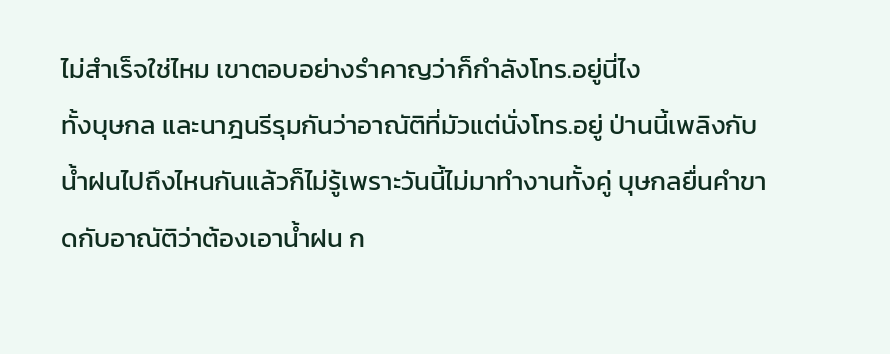ไม่สำเร็จใช่ไหม เขาตอบอย่างรำคาญว่าก็กำลังโทร.อยู่นี่ไง
ทั้งบุษกล และนาฎนรีรุมกันว่าอาณัติที่มัวแต่นั่งโทร.อยู่ ป่านนี้เพลิงกับน้ำฝนไปถึงไหนกันแล้วก็ไม่รู้เพราะวันนี้ไม่มาทำงานทั้งคู่ บุษกลยื่นคำขาดกับอาณัติว่าต้องเอาน้ำฝน ก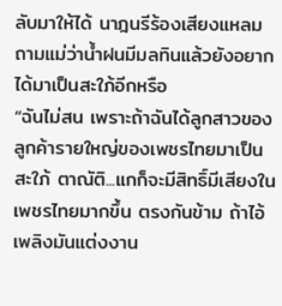ลับมาให้ได้ นาฎนรีร้องเสียงแหลมถามแม่ว่าน้ำฝนมีมลทินแล้วยังอยากได้มาเป็นสะใภ้อีกหรือ
“ฉันไม่สน เพราะถ้าฉันได้ลูกสาวของลูกค้ารายใหญ่ของเพชรไทยมาเป็นสะใภ้ ตาณัติ...แกก็จะมีสิทธิ์มีเสียงในเพชรไทยมากขึ้น ตรงกันข้าม ถ้าไอ้เพลิงมันแต่งงาน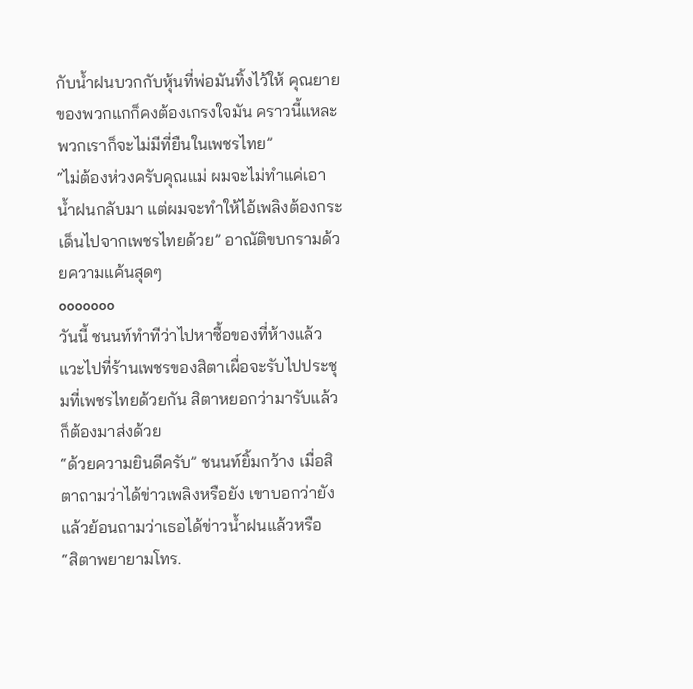กับน้ำฝนบวกกับหุ้นที่พ่อมันทิ้งไว้ให้ คุณยายของพวกแกก็คงต้องเกรงใจมัน คราวนี้แหละ พวกเราก็จะไม่มีที่ยืนในเพชรไทย”
“ไม่ต้องห่วงครับคุณแม่ ผมจะไม่ทำแค่เอาน้ำฝนกลับมา แต่ผมจะทำให้ไอ้เพลิงต้องกระเด็นไปจากเพชรไทยด้วย” อาณัติขบกรามด้วยความแค้นสุดๆ
ooooooo
วันนี้ ชนนท์ทำทีว่าไปหาซื้อของที่ห้างแล้วแวะไปที่ร้านเพชรของสิตาเผื่อจะรับไปประชุมที่เพชรไทยด้วยกัน สิตาหยอกว่ามารับแล้วก็ต้องมาส่งด้วย
“ด้วยความยินดีครับ” ชนนท์ยิ้มกว้าง เมื่อสิตาถามว่าได้ข่าวเพลิงหรือยัง เขาบอกว่ายังแล้วย้อนถามว่าเธอได้ข่าวน้ำฝนแล้วหรือ
“สิตาพยายามโทร.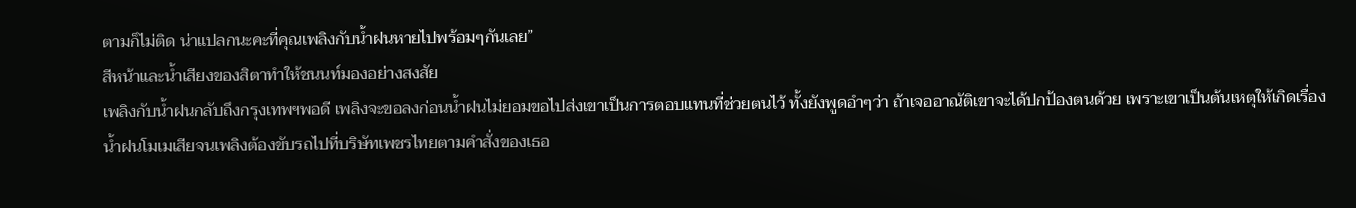ตามก็ไม่ติด น่าแปลกนะคะที่คุณเพลิงกับน้ำฝนหายไปพร้อมๆกันเลย”
สีหน้าและน้ำเสียงของสิตาทำให้ชนนท์มองอย่างสงสัย
เพลิงกับน้ำฝนกลับถึงกรุงเทพฯพอดี เพลิงจะขอลงก่อนน้ำฝนไม่ยอมขอไปส่งเขาเป็นการตอบแทนที่ช่วยตนไว้ ทั้งยังพูดอำๆว่า ถ้าเจออาณัติเขาจะได้ปกป้องตนด้วย เพราะเขาเป็นต้นเหตุให้เกิดเรื่อง
น้ำฝนโมเมเสียจนเพลิงต้องขับรถไปที่บริษัทเพชรไทยตามคำสั่งของเธอ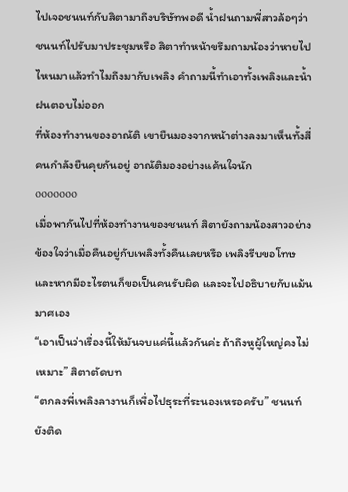ไปเจอชนนท์กับสิตามาถึงบริษัทพอดี น้ำฝนถามพี่สาวล้อๆว่าชนนท์ไปรับมาประชุมหรือ สิตาทำหน้าขรึมถามน้องว่าหายไปไหนมาแล้วทำไมถึงมากับเพลิง คำถามนี้ทำเอาทั้งเพลิงและน้ำฝนตอบไม่ออก
ที่ห้องทำงานของอาณัติ เขายืนมองจากหน้าต่างลงมาเห็นทั้งสี่คนกำลังยืนคุยกันอยู่ อาณัติมองอย่างแค้นใจนัก
ooooooo
เมื่อพากันไปที่ห้องทำงานของชนนท์ สิตายังถามน้องสาวอย่างข้องใจว่าเมื่อคืนอยู่กับเพลิงทั้งคืนเลยหรือ เพลิงรีบขอโทษและหากมีอะไรตนก็ขอเป็นคนรับผิด และจะไปอธิบายกับแม้นมาศเอง
“เอาเป็นว่าเรื่องนี้ให้มันจบแค่นี้แล้วกันค่ะ ถ้าถึงหูผู้ใหญ่คงไม่เหมาะ” สิตาตัดบท
“ตกลงพี่เพลิงลางานก็เพื่อไปธุระที่ระนองเหรอครับ” ชนนท์ยังติด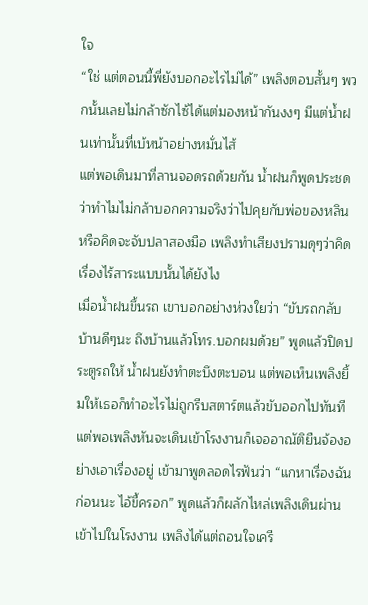ใจ
“ใช่ แต่ตอนนี้พี่ยังบอกอะไรไม่ได้” เพลิงตอบสั้นๆ พวกนั้นเลยไม่กล้าซักไซ้ได้แต่มองหน้ากันงงๆ มีแต่น้ำฝนเท่านั้นที่เบ้หน้าอย่างหมั่นไส้
แต่พอเดินมาที่ลานจอดรถด้วยกัน น้ำฝนก็พูดประชดว่าทำไมไม่กล้าบอกความจริงว่าไปคุยกับพ่อของหลินหรือคิดจะจับปลาสองมือ เพลิงทำเสียงปรามดุๆว่าคิดเรื่องไร้สาระแบบนั้นได้ยังไง
เมื่อน้ำฝนขึ้นรถ เขาบอกอย่างห่วงใยว่า “ขับรถกลับบ้านดีๆนะ ถึงบ้านแล้วโทร.บอกผมด้วย” พูดแล้วปิดประตูรถให้ น้ำฝนยังทำตะบึงตะบอน แต่พอเห็นเพลิงยิ้มให้เธอก็ทำอะไรไม่ถูกรีบสตาร์ตแล้วขับออกไปทันที
แต่พอเพลิงหันจะเดินเข้าโรงงานก็เจออาณัติยืนจ้องอย่างเอาเรื่องอยู่ เข้ามาพูดลอดไรฟันว่า “แกหาเรื่องฉันก่อนนะ ไอ้ขี้ครอก” พูดแล้วก็ผลักไหล่เพลิงเดินผ่านเข้าไปในโรงงาน เพลิงได้แต่ถอนใจเครี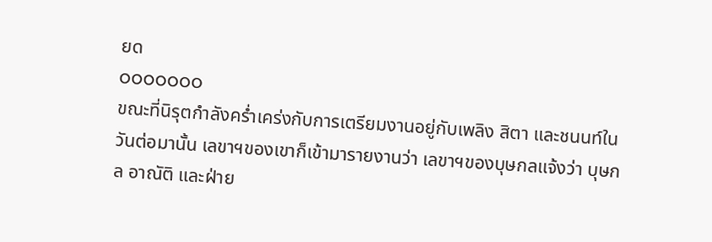ยด
ooooooo
ขณะที่นิรุตกำลังคร่ำเคร่งกับการเตรียมงานอยู่กับเพลิง สิตา และชนนท์ในวันต่อมานั้น เลขาฯของเขาก็เข้ามารายงานว่า เลขาฯของบุษกลแจ้งว่า บุษกล อาณัติ และฝ่าย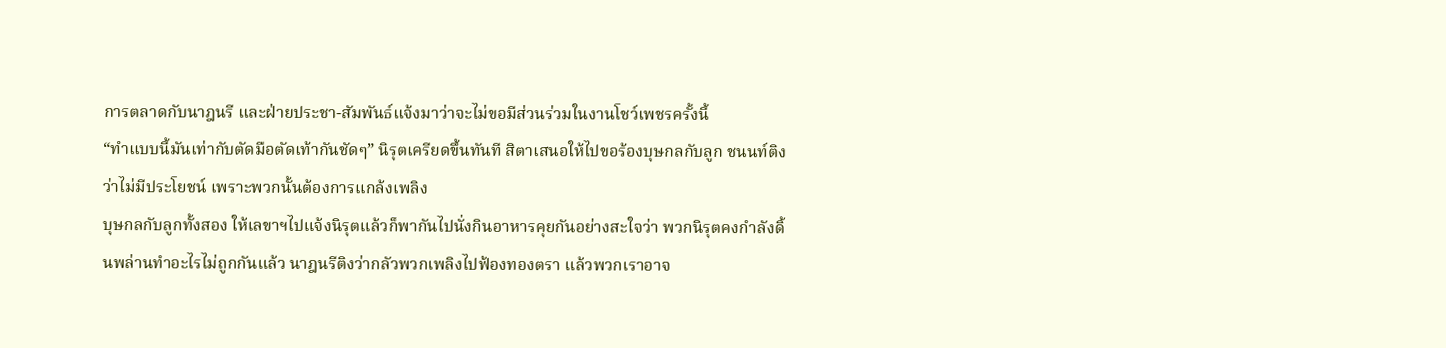การตลาดกับนาฎนรี และฝ่ายประชา-สัมพันธ์แจ้งมาว่าจะไม่ขอมีส่วนร่วมในงานโชว์เพชรครั้งนี้
“ทำแบบนี้มันเท่ากับตัดมือตัดเท้ากันชัดๆ” นิรุตเครียดขึ้นทันที สิตาเสนอให้ไปขอร้องบุษกลกับลูก ชนนท์ติงว่าไม่มีประโยชน์ เพราะพวกนั้นต้องการแกล้งเพลิง
บุษกลกับลูกทั้งสอง ให้เลขาฯไปแจ้งนิรุตแล้วก็พากันไปนั่งกินอาหารคุยกันอย่างสะใจว่า พวกนิรุตคงกำลังดิ้นพล่านทำอะไรไม่ถูกกันแล้ว นาฎนรีติงว่ากลัวพวกเพลิงไปฟ้องทองตรา แล้วพวกเราอาจ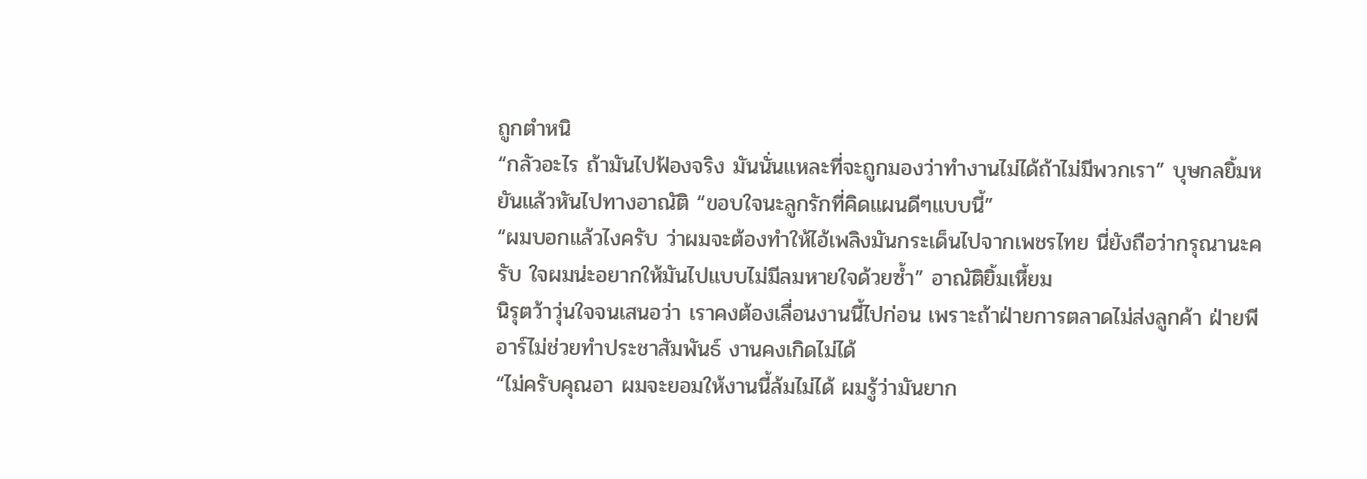ถูกตำหนิ
“กลัวอะไร ถ้ามันไปฟ้องจริง มันนั่นแหละที่จะถูกมองว่าทำงานไม่ได้ถ้าไม่มีพวกเรา” บุษกลยิ้มหยันแล้วหันไปทางอาณัติ “ขอบใจนะลูกรักที่คิดแผนดีๆแบบนี้”
“ผมบอกแล้วไงครับ ว่าผมจะต้องทำให้ไอ้เพลิงมันกระเด็นไปจากเพชรไทย นี่ยังถือว่ากรุณานะครับ ใจผมน่ะอยากให้มันไปแบบไม่มีลมหายใจด้วยซ้ำ” อาณัติยิ้มเหี้ยม
นิรุตว้าวุ่นใจจนเสนอว่า เราคงต้องเลื่อนงานนี้ไปก่อน เพราะถ้าฝ่ายการตลาดไม่ส่งลูกค้า ฝ่ายพีอาร์ไม่ช่วยทำประชาสัมพันธ์ งานคงเกิดไม่ได้
“ไม่ครับคุณอา ผมจะยอมให้งานนี้ล้มไม่ได้ ผมรู้ว่ามันยาก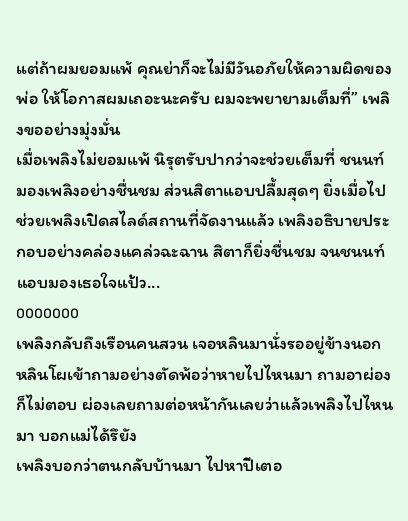แต่ถ้าผมยอมแพ้ คุณย่าก็จะไม่มีวันอภัยให้ความผิดของพ่อ ให้โอกาสผมเถอะนะครับ ผมจะพยายามเต็มที่” เพลิงขออย่างมุ่งมั่น
เมื่อเพลิงไม่ยอมแพ้ นิรุตรับปากว่าจะช่วยเต็มที่ ชนนท์มองเพลิงอย่างชื่นชม ส่วนสิตาแอบปลื้มสุดๆ ยิ่งเมื่อไปช่วยเพลิงเปิดสไลด์สถานที่จัดงานแล้ว เพลิงอธิบายประกอบอย่างคล่องแคล่วฉะฉาน สิตาก็ยิ่งชื่นชม จนชนนท์แอบมองเธอใจแป้ว...
ooooooo
เพลิงกลับถึงเรือนคนสวน เจอหลินมานั่งรออยู่ข้างนอก หลินโผเข้าถามอย่างตัดพ้อว่าหายไปไหนมา ถามอาผ่องก็ไม่ตอบ ผ่องเลยถามต่อหน้ากันเลยว่าแล้วเพลิงไปไหนมา บอกแม่ได้รึยัง
เพลิงบอกว่าตนกลับบ้านมา ไปหาปีเตอ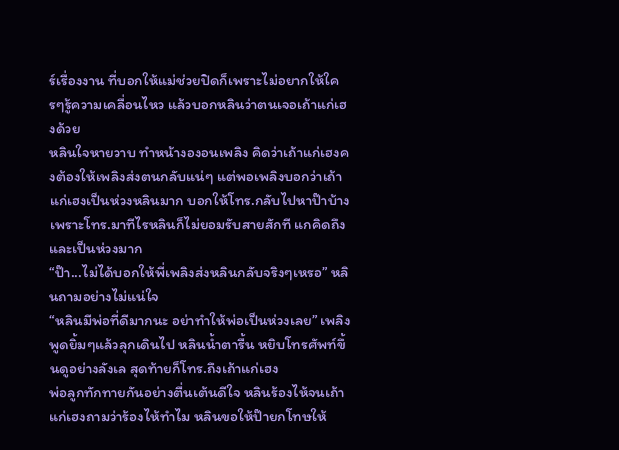ร์เรื่องงาน ที่บอกให้แม่ช่วยปิดก็เพราะไม่อยากให้ใครๆรู้ความเคลื่อนไหว แล้วบอกหลินว่าตนเจอเถ้าแก่เฮงด้วย
หลินใจหายวาบ ทำหน้างองอนเพลิง คิดว่าเถ้าแก่เฮงคงต้องให้เพลิงส่งตนกลับแน่ๆ แต่พอเพลิงบอกว่าเถ้าแก่เฮงเป็นห่วงหลินมาก บอกให้โทร.กลับไปหาป๊าบ้างเพราะโทร.มาทีไรหลินก็ไม่ยอมรับสายสักที แกคิดถึงและเป็นห่วงมาก
“ป๊า...ไม่ได้บอกให้พี่เพลิงส่งหลินกลับจริงๆเหรอ” หลินถามอย่างไม่แน่ใจ
“หลินมีพ่อที่ดีมากนะ อย่าทำให้พ่อเป็นห่วงเลย” เพลิงพูดยิ้มๆแล้วลุกเดินไป หลินน้ำตารื้น หยิบโทรศัพท์ขึ้นดูอย่างลังเล สุดท้ายก็โทร.ถึงเถ้าแก่เฮง
พ่อลูกทักทายกันอย่างตื่นเต้นดีใจ หลินร้องไห้จนเถ้าแก่เฮงถามว่าร้องไห้ทำไม หลินขอให้ป๊ายกโทษให้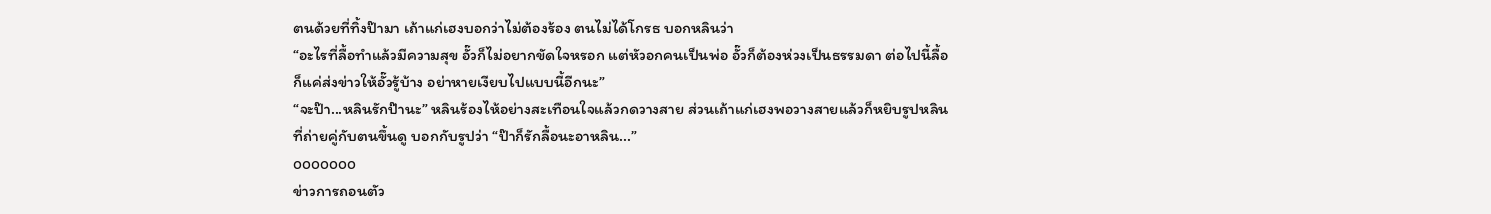ตนด้วยที่ทิ้งป๊ามา เถ้าแก่เฮงบอกว่าไม่ต้องร้อง ตนไม่ได้โกรธ บอกหลินว่า
“อะไรที่ลื้อทำแล้วมีความสุข อั๊วก็ไม่อยากขัดใจหรอก แต่หัวอกคนเป็นพ่อ อั๊วก็ต้องห่วงเป็นธรรมดา ต่อไปนี้ลื้อก็แค่ส่งข่าวให้อั๊วรู้บ้าง อย่าหายเงียบไปแบบนี้อีกนะ”
“จะป๊า...หลินรักป๊านะ” หลินร้องไห้อย่างสะเทือนใจแล้วกดวางสาย ส่วนเถ้าแก่เฮงพอวางสายแล้วก็หยิบรูปหลินที่ถ่ายคู่กับตนขึ้นดู บอกกับรูปว่า “ป๊าก็รักลื้อนะอาหลิน...”
ooooooo
ข่าวการถอนตัว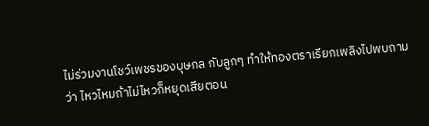ไม่ร่วมงานโชว์เพชรของบุษกล กับลูกๆ ทำให้ทองตราเรียกเพลิงไปพบถามว่า ไหวไหมถ้าไม่ไหวก็หยุดเสียตอน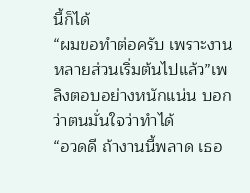นี้ก็ได้
“ผมขอทำต่อครับ เพราะงานหลายส่วนเริ่มต้นไปแล้ว”เพลิงตอบอย่างหนักแน่น บอกว่าตนมั่นใจว่าทำได้
“อวดดี ถ้างานนี้พลาด เธอ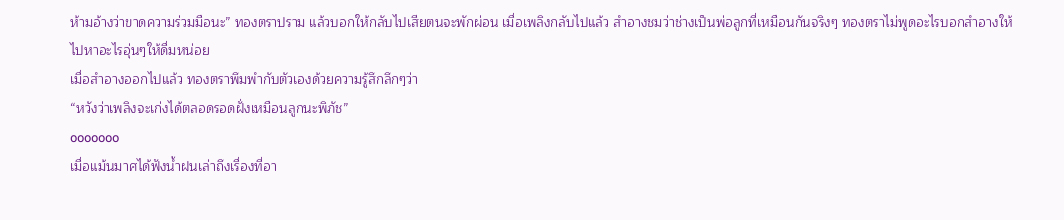ห้ามอ้างว่าขาดความร่วมมือนะ” ทองตราปราม แล้วบอกให้กลับไปเสียตนจะพักผ่อน เมื่อเพลิงกลับไปแล้ว สำอางชมว่าช่างเป็นพ่อลูกที่เหมือนกันจริงๆ ทองตราไม่พูดอะไรบอกสำอางให้ไปหาอะไรอุ่นๆให้ดื่มหน่อย
เมื่อสำอางออกไปแล้ว ทองตราพึมพำกับตัวเองด้วยความรู้สึกลึกๆว่า
“หวังว่าเพลิงจะเก่งได้ตลอดรอดฝั่งเหมือนลูกนะพิภัช”
ooooooo
เมื่อแม้นมาศได้ฟังน้ำฝนเล่าถึงเรื่องที่อา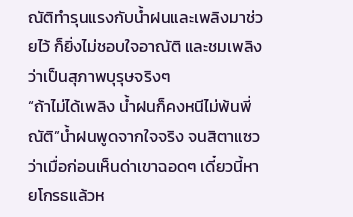ณัติทำรุนแรงกับน้ำฝนและเพลิงมาช่วยไว้ ก็ยิ่งไม่ชอบใจอาณัติ และชมเพลิงว่าเป็นสุภาพบุรุษจริงๆ
“ถ้าไม่ได้เพลิง น้ำฝนก็คงหนีไม่พ้นพี่ณัติ”น้ำฝนพูดจากใจจริง จนสิตาแซวว่าเมื่อก่อนเห็นด่าเขาฉอดๆ เดี๋ยวนี้หายโกรธแล้วห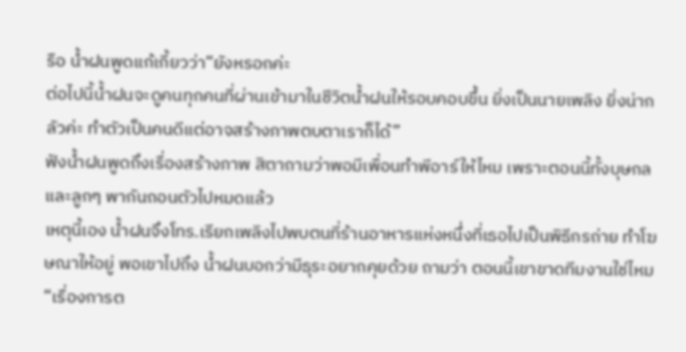รือ น้ำฝนพูดแก้เกี้ยวว่า“ยังหรอกค่ะ
ต่อไปนี้น้ำฝนจะดูคนทุกคนที่ผ่านเข้ามาในชีวิตน้ำฝนให้รอบคอบขึ้น ยิ่งเป็นนายเพลิง ยิ่งน่ากลัวค่ะ ทำตัวเป็นคนดีแต่อาจสร้างภาพตบตาเราก็ได้”
ฟังน้ำฝนพูดถึงเรื่องสร้างภาพ สิตาถามว่าพอมีเพื่อนทำพีอาร์ให้ไหม เพราะตอนนี้ทั้งบุษกลและลูกๆ พากันถอนตัวไปหมดแล้ว
เหตุนี้เอง น้ำฝนจึงโทร.เรียกเพลิงไปพบตนที่ร้านอาหารแห่งหนึ่งที่เธอไปเป็นพิธีกรถ่าย ทำโฆษณาให้อยู่ พอเขาไปถึง น้ำฝนบอกว่ามีธุระอยากคุยด้วย ถามว่า ตอนนี้เขาขาดทีมงานใช่ไหม
“เรื่องการต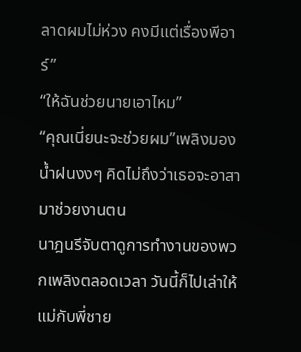ลาดผมไม่ห่วง คงมีแต่เรื่องพีอาร์”
“ให้ฉันช่วยนายเอาไหม”
“คุณเนี่ยนะจะช่วยผม”เพลิงมองน้ำฝนงงๆ คิดไม่ถึงว่าเธอจะอาสามาช่วยงานตน
นาฎนรีจับตาดูการทำงานของพวกเพลิงตลอดเวลา วันนี้ก็ไปเล่าให้แม่กับพี่ชาย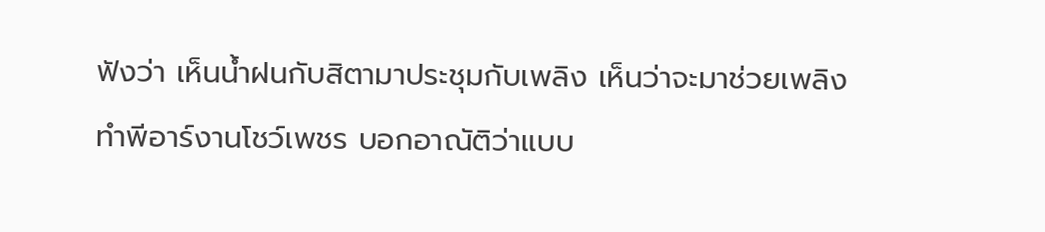ฟังว่า เห็นน้ำฝนกับสิตามาประชุมกับเพลิง เห็นว่าจะมาช่วยเพลิงทำพีอาร์งานโชว์เพชร บอกอาณัติว่าแบบ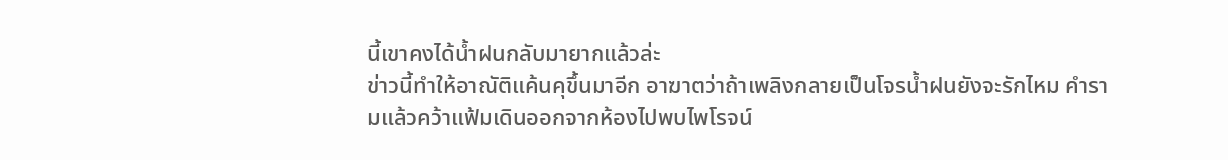นี้เขาคงได้น้ำฝนกลับมายากแล้วล่ะ
ข่าวนี้ทำให้อาณัติแค้นคุขึ้นมาอีก อาฆาตว่าถ้าเพลิงกลายเป็นโจรน้ำฝนยังจะรักไหม คำรามแล้วคว้าแฟ้มเดินออกจากห้องไปพบไพโรจน์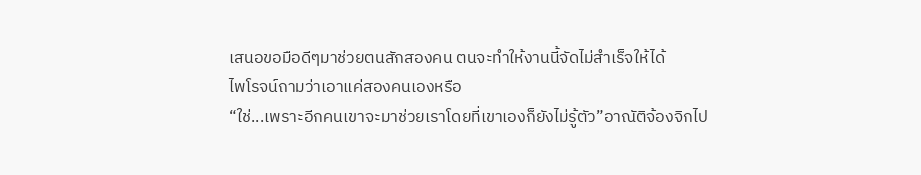เสนอขอมือดีๆมาช่วยตนสักสองคน ตนจะทำให้งานนี้จัดไม่สำเร็จให้ได้
ไพโรจน์ถามว่าเอาแค่สองคนเองหรือ
“ใช่...เพราะอีกคนเขาจะมาช่วยเราโดยที่เขาเองก็ยังไม่รู้ตัว”อาณัติจ้องจิกไป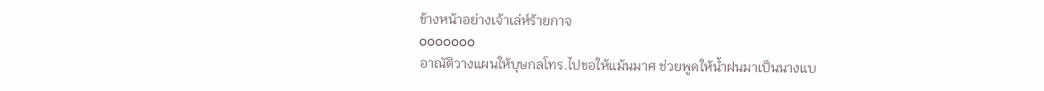ข้างหน้าอย่างเจ้าเล่ห์ร้ายกาจ
ooooooo
อาณัติวางแผนให้บุษกลโทร.ไปขอให้แม้นมาศ ช่วยพูดให้น้ำฝนมาเป็นนางแบ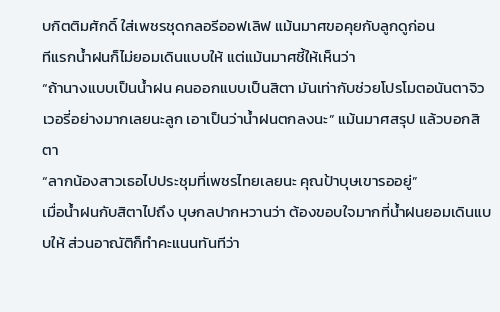บกิตติมศักดิ์ ใส่เพชรชุดกลอรีออฟเลิฟ แม้นมาศขอคุยกับลูกดูก่อน
ทีแรกน้ำฝนก็ไม่ยอมเดินแบบให้ แต่แม้นมาศชี้ให้เห็นว่า
“ถ้านางแบบเป็นน้ำฝน คนออกแบบเป็นสิตา มันเท่ากับช่วยโปรโมตอนันตาจิวเวอรี่อย่างมากเลยนะลูก เอาเป็นว่าน้ำฝนตกลงนะ” แม้นมาศสรุป แล้วบอกสิตา
“ลากน้องสาวเธอไปประชุมที่เพชรไทยเลยนะ คุณป้าบุษเขารออยู่”
เมื่อน้ำฝนกับสิตาไปถึง บุษกลปากหวานว่า ต้องขอบใจมากที่น้ำฝนยอมเดินแบบให้ ส่วนอาณัติก็ทำคะแนนทันทีว่า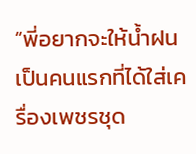“พี่อยากจะให้น้ำฝนเป็นคนแรกที่ได้ใส่เครื่องเพชรชุด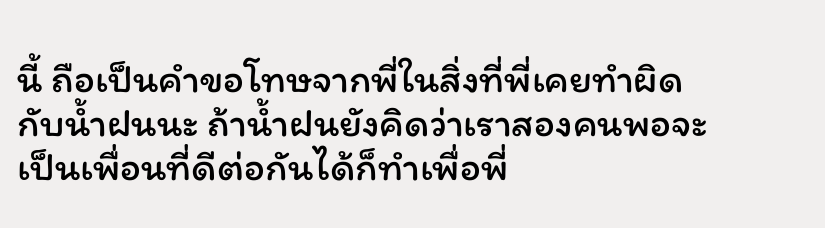นี้ ถือเป็นคำขอโทษจากพี่ในสิ่งที่พี่เคยทำผิดกับน้ำฝนนะ ถ้าน้ำฝนยังคิดว่าเราสองคนพอจะเป็นเพื่อนที่ดีต่อกันได้ก็ทำเพื่อพี่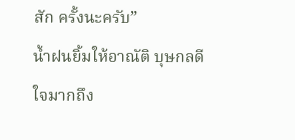สัก ครั้งนะครับ”
น้ำฝนยิ้มให้อาณัติ บุษกลดีใจมากถึง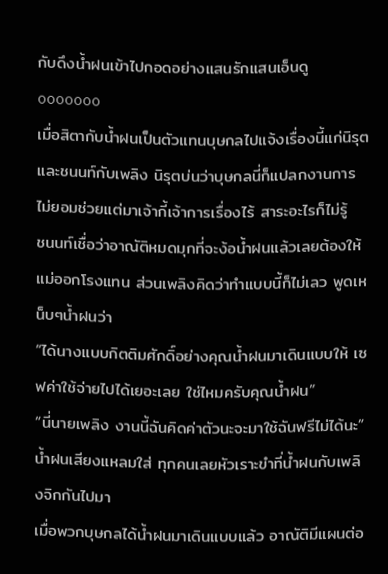กับดึงน้ำฝนเข้าไปกอดอย่างแสนรักแสนเอ็นดู
ooooooo
เมื่อสิตากับน้ำฝนเป็นตัวแทนบุษกลไปแจ้งเรื่องนี้แก่นิรุตและชนนท์กับเพลิง นิรุตบ่นว่าบุษกลนี่ก็แปลกงานการไม่ยอมช่วยแต่มาเจ้ากี้เจ้าการเรื่องไร้ สาระอะไรก็ไม่รู้
ชนนท์เชื่อว่าอาณัติหมดมุกที่จะง้อน้ำฝนแล้วเลยต้องให้แม่ออกโรงแทน ส่วนเพลิงคิดว่าทำแบบนี้ก็ไม่เลว พูดเหน็บๆน้ำฝนว่า
“ได้นางแบบกิตติมศักดิ์อย่างคุณน้ำฝนมาเดินแบบให้ เซฟค่าใช้จ่ายไปได้เยอะเลย ใช่ไหมครับคุณน้ำฝน”
“นี่นายเพลิง งานนี้ฉันคิดค่าตัวนะจะมาใช้ฉันฟรีไม่ได้นะ” น้ำฝนเสียงแหลมใส่ ทุกคนเลยหัวเราะขำที่น้ำฝนกับเพลิงจิกกันไปมา
เมื่อพวกบุษกลได้น้ำฝนมาเดินแบบแล้ว อาณัติมีแผนต่อ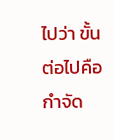ไปว่า ขั้นต่อไปคือกำจัด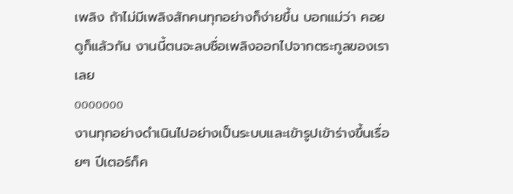เพลิง ถ้าไม่มีเพลิงสักคนทุกอย่างก็ง่ายขึ้น บอกแม่ว่า คอยดูก็แล้วกัน งานนี้ตนจะลบชื่อเพลิงออกไปจากตระกูลของเราเลย
ooooooo
งานทุกอย่างดำเนินไปอย่างเป็นระบบและเข้ารูปเข้าร่างขึ้นเรื่อยๆ ปีเตอร์ก็ค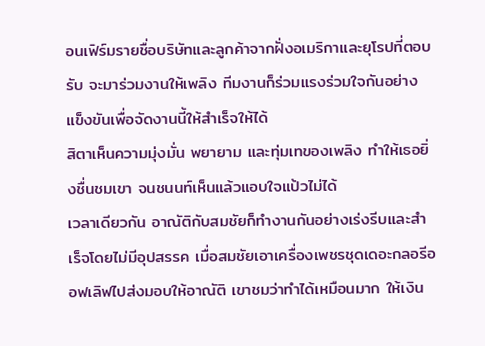อนเฟิร์มรายชื่อบริษัทและลูกค้าจากฝั่งอเมริกาและยุโรปที่ตอบรับ จะมาร่วมงานให้เพลิง ทีมงานก็ร่วมแรงร่วมใจกันอย่างแข็งขันเพื่อจัดงานนี้ให้สำเร็จให้ได้
สิตาเห็นความมุ่งมั่น พยายาม และทุ่มเทของเพลิง ทำให้เธอยิ่งชื่นชมเขา จนชนนท์เห็นแล้วแอบใจแป้วไม่ได้
เวลาเดียวกัน อาณัติกับสมชัยก็ทำงานกันอย่างเร่งรีบและสำเร็จโดยไม่มีอุปสรรค เมื่อสมชัยเอาเครื่องเพชรชุดเดอะกลอรีออฟเลิฟไปส่งมอบให้อาณัติ เขาชมว่าทำได้เหมือนมาก ให้เงิน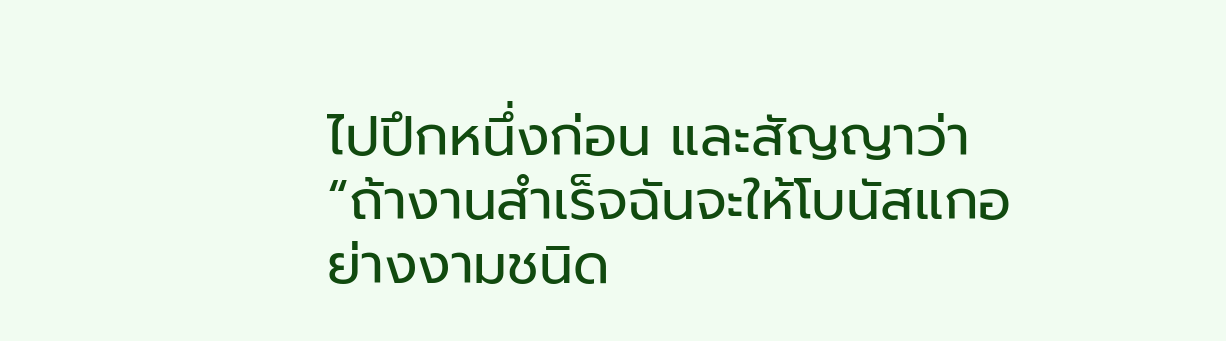ไปปึกหนึ่งก่อน และสัญญาว่า “ถ้างานสำเร็จฉันจะให้โบนัสแกอย่างงามชนิด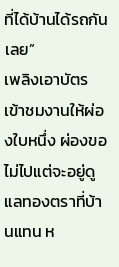ที่ได้บ้านได้รถกันเลย”
เพลิงเอาบัตรเข้าชมงานให้ผ่องใบหนึ่ง ผ่องขอไม่ไปแต่จะอยู่ดูแลทองตราที่บ้านแทน ห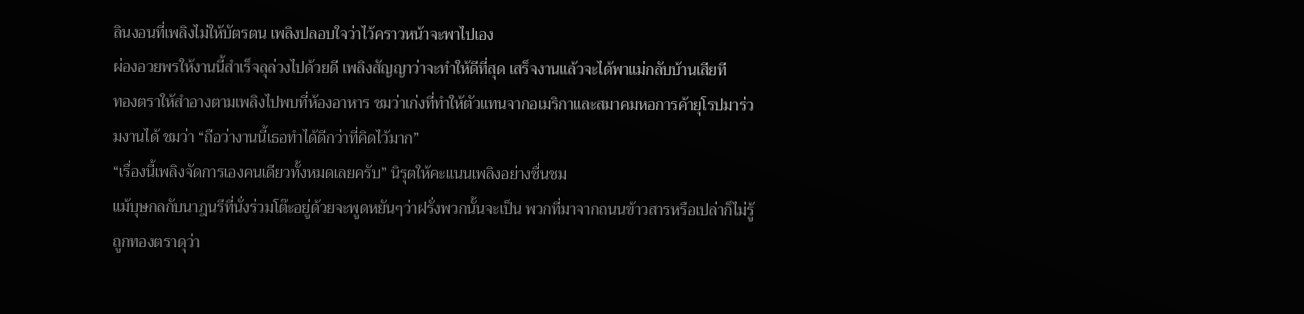ลินงอนที่เพลิงไม่ให้บัตรตน เพลิงปลอบใจว่าไว้คราวหน้าจะพาไปเอง
ผ่องอวยพรให้งานนี้สำเร็จลุล่วงไปด้วยดี เพลิงสัญญาว่าจะทำให้ดีที่สุด เสร็จงานแล้วจะได้พาแม่กลับบ้านเสียที
ทองตราให้สำอางตามเพลิงไปพบที่ห้องอาหาร ชมว่าเก่งที่ทำให้ตัวแทนจากอเมริกาและสมาคมหอการค้ายุโรปมาร่วมงานได้ ชมว่า “ถือว่างานนี้เธอทำได้ดีกว่าที่คิดไว้มาก”
“เรื่องนี้เพลิงจัดการเองคนเดียวทั้งหมดเลยครับ” นิรุตให้คะแนนเพลิงอย่างชื่นชม
แม้บุษกลกับนาฎนรีที่นั่งร่วมโต๊ะอยู่ด้วยจะพูดหยันๆว่าฝรั่งพวกนั้นจะเป็น พวกที่มาจากถนนข้าวสารหรือเปล่าก็ไม่รู้ ถูกทองตราดุว่า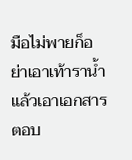มือไม่พายก็อย่าเอาเท้าราน้ำ แล้วเอาเอกสารตอบ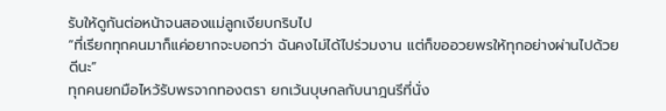รับให้ดูกันต่อหน้าจนสองแม่ลูกเงียบกริบไป
“ที่เรียกทุกคนมาก็แค่อยากจะบอกว่า ฉันคงไม่ได้ไปร่วมงาน แต่ก็ขออวยพรให้ทุกอย่างผ่านไปด้วยดีนะ”
ทุกคนยกมือไหว้รับพรจากทองตรา ยกเว้นบุษกลกับนาฎนรีที่นั่ง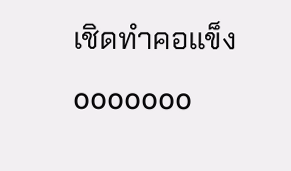เชิดทำคอแข็ง
ooooooo